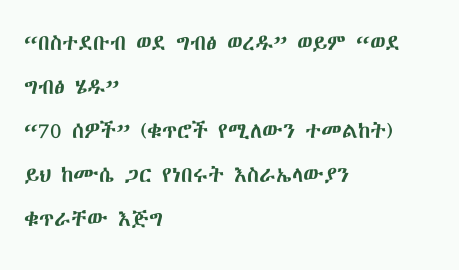“በስተደቡብ ወደ ግብፅ ወረዱ” ወይም “ወደ ግብፅ ሄዱ”
“70 ሰዎች” (ቁጥሮች የሚለውን ተመልከት)
ይህ ከሙሴ ጋር የነበሩት እስራኤላውያን ቁጥራቸው እጅግ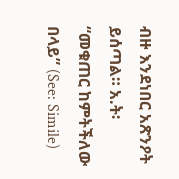ብዙ እንደነበር አጽንዖት ይሰጣል። አ.ት፡ “መቁጠር ከምትችለው በላይ” (See: Simile)